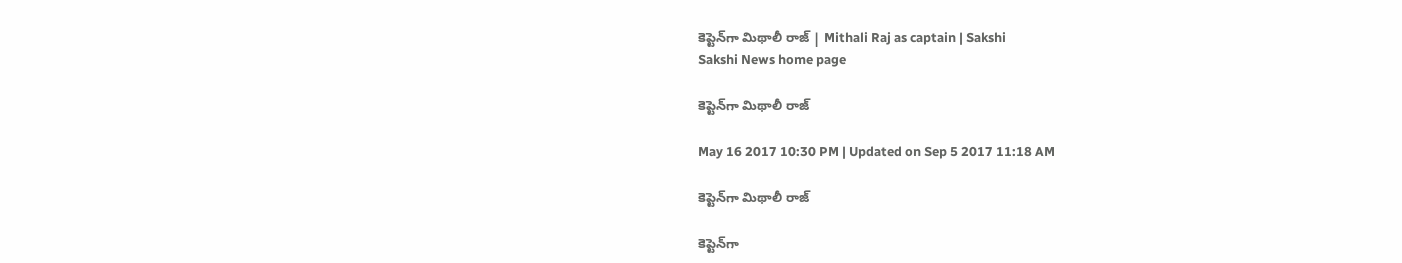కెప్టెన్‌గా మిథాలీ రాజ్‌ | Mithali Raj as captain | Sakshi
Sakshi News home page

కెప్టెన్‌గా మిథాలీ రాజ్‌

May 16 2017 10:30 PM | Updated on Sep 5 2017 11:18 AM

కెప్టెన్‌గా మిథాలీ రాజ్‌

కెప్టెన్‌గా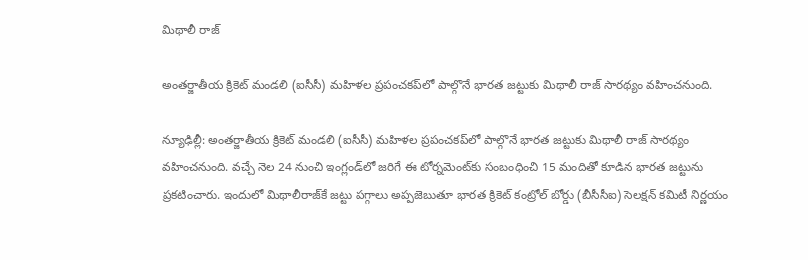మిథాలీ రాజ్‌

అంతర్జాతీయ క్రికెట్‌ మండలి (ఐసీసీ) మహిళల ప్రపంచకప్‌లో పాల్గొనే భారత జట్టుకు మిథాలీ రాజ్‌ సారథ్యం వహించనుంది.

న్యూఢిల్లీ: అంతర్జాతీయ క్రికెట్‌ మండలి (ఐసీసీ) మహిళల ప్రపంచకప్‌లో పాల్గొనే భారత జట్టుకు మిథాలీ రాజ్‌ సారథ్యం వహించనుంది. వచ్చే నెల 24 నుంచి ఇంగ్లండ్‌లో జరిగే ఈ టోర్నమెంట్‌కు సంబంధించి 15 మందితో కూడిన భారత జట్టును ప్రకటించారు. ఇందులో మిథాలీరాజ్‌కే జట్టు పగ్గాలు అప్పజెబుతూ భారత క్రికెట్‌ కంట్రోల్‌ బోర్డు (బీసీసీఐ) సెలక్షన్‌ కమిటీ నిర్ణయం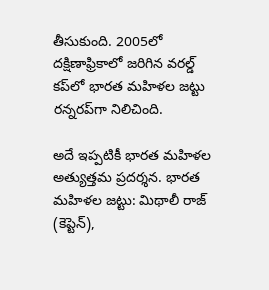తీసుకుంది. 2005లో దక్షిణాఫ్రికాలో జరిగిన వరల్డ్‌ కప్‌లో భారత మహిళల జట్టు రన్నరప్‌గా నిలిచింది.

అదే ఇప్పటికీ భారత మహిళల అత్యుత్తమ ప్రదర్శన. భారత మహిళల జట్టు: మిథాలీ రాజ్‌ (కెప్టెన్‌),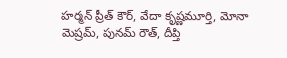హర్మన్‌ ప్రీత్‌ కౌర్, వేదా కృష్ణమూర్తి, మోనా మెష్రమ్, పునమ్‌ రౌత్, దీప్తి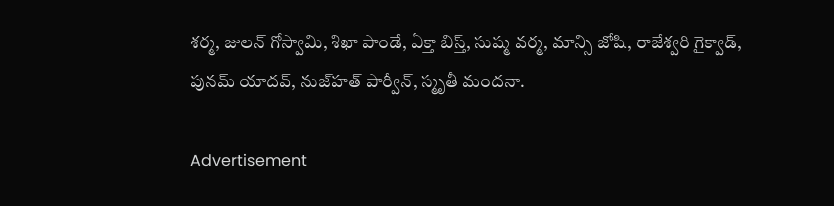శర్మ, జులన్‌ గోస్వామి, శిఖా పాండే, ఏక్తా బిస్త్, సుష్మ వర్మ, మాన్సి జోషి, రాజేశ్వరి గైక్వాడ్, పునమ్‌ యాదవ్, నుజ్‌హత్‌ పార్వీన్, స్మృతీ మందనా.

Advertisement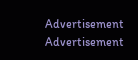Advertisement
Advertisement